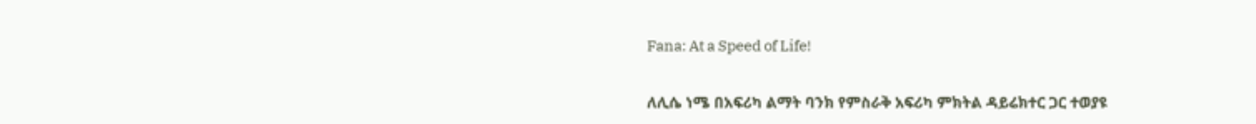Fana: At a Speed of Life!

ለሊሴ ነሜ በአፍሪካ ልማት ባንክ የምስራቅ አፍሪካ ምክትል ዳይሬክተር ጋር ተወያዩ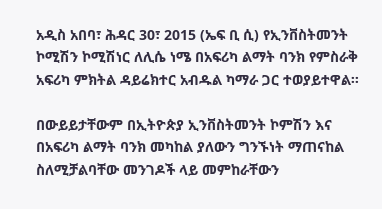አዲስ አበባ፣ ሕዳር 30፣ 2015 (ኤፍ ቢ ሲ) የኢንቨስትመንት ኮሚሽን ኮሚሽነር ለሊሴ ነሜ በአፍሪካ ልማት ባንክ የምስራቅ አፍሪካ ምክትል ዳይሬክተር አብዱል ካማራ ጋር ተወያይተዋል፡፡

በውይይታቸውም በኢትዮጵያ ኢንቨስትመንት ኮምሽን እና በአፍሪካ ልማት ባንክ መካከል ያለውን ግንኙነት ማጠናከል ስለሚቻልባቸው መንገዶች ላይ መምከራቸውን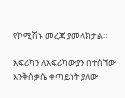የኮሚሽኑ መረጃ ያመላክታል፡፡

አፍሪካን ለአፍሪካውያን በተሰኘው እንቅስቃሴ ቀጣይነት ያለው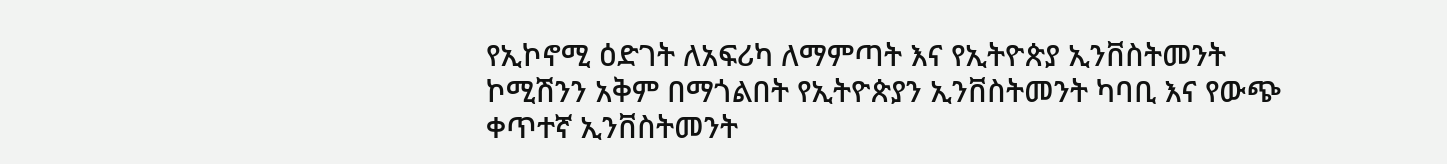የኢኮኖሚ ዕድገት ለአፍሪካ ለማምጣት እና የኢትዮጵያ ኢንቨስትመንት ኮሚሽንን አቅም በማጎልበት የኢትዮጵያን ኢንቨስትመንት ካባቢ እና የውጭ ቀጥተኛ ኢንቨስትመንት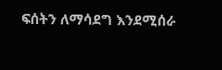ፍሰትን ለማሳደግ እንደሚሰራ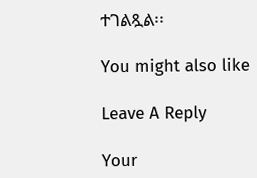ተገልጿል፡፡

You might also like

Leave A Reply

Your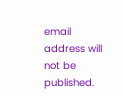email address will not be published.